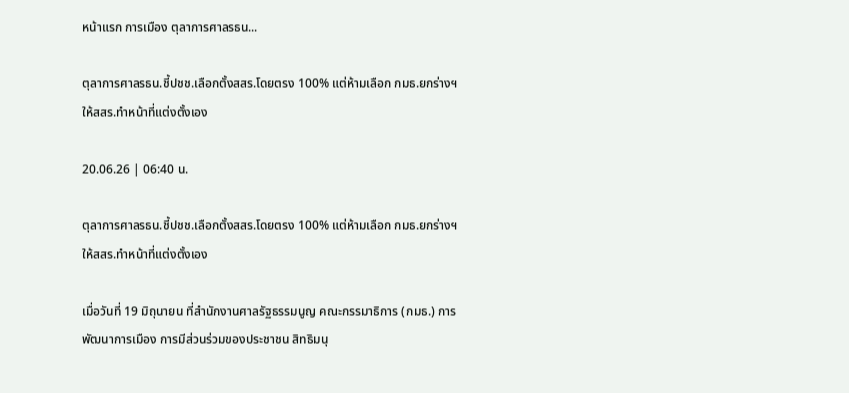หน้าแรก การเมือง ตุลาการศาลรธน...

ตุลาการศาลรธน.ชี้ปชช.เลือกตั้งสสร.โดยตรง 100% แต่ห้ามเลือก กมธ.ยกร่างฯ ให้สสร.ทำหน้าที่แต่งตั้งเอง

20.06.26 | 06:40 น.

ตุลาการศาลรธน.ชี้ปชช.เลือกตั้งสสร.โดยตรง 100% แต่ห้ามเลือก กมธ.ยกร่างฯ ให้สสร.ทำหน้าที่แต่งตั้งเอง

เมื่อวันที่ 19 มิถุนายน ที่สำนักงานศาลรัฐธรรมนูญ คณะกรรมาธิการ (กมธ.) การพัฒนาการเมือง การมีส่วนร่วมของประชาชน สิทธิมนุ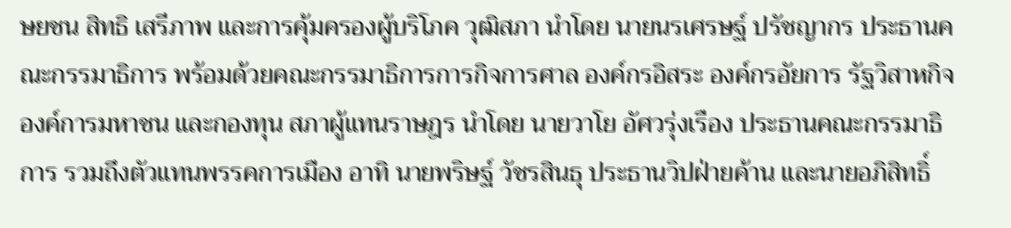ษยชน สิทธิ เสรีภาพ และการคุ้มครองผู้บริโภค วุฒิสภา นำโดย นายนรเศรษฐ์ ปรัชญากร ประธานคณะกรรมาธิการ พร้อมด้วยคณะกรรมาธิการการกิจการศาล องค์กรอิสระ องค์กรอัยการ รัฐวิสาหกิจ องค์การมหาชน และกองทุน สภาผู้แทนราษฎร นำโดย นายวาโย อัศวรุ่งเรือง ประธานคณะกรรมาธิการ รวมถึงตัวแทนพรรคการเมือง อาทิ นายพริษฐ์ วัชรสินธุ ประธานวิปฝ่ายค้าน และนายอภิสิทธิ์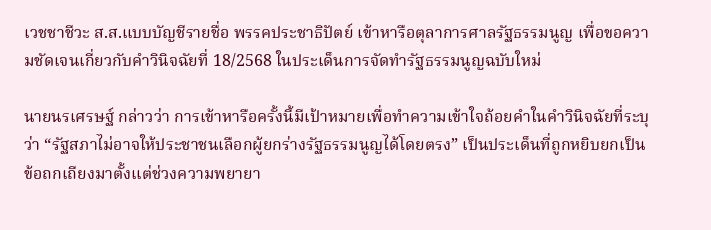เวชชาชีวะ ส.ส.แบบบัญชีรายชื่อ พรรคประชาธิปัตย์ เข้าหารือตุลาการศาลรัฐธรรมนูญ เพื่อขอความชัดเจนเกี่ยวกับคำวินิจฉัยที่ 18/2568 ในประเด็นการจัดทำรัฐธรรมนูญฉบับใหม่

นายนรเศรษฐ์ กล่าวว่า การเข้าหารือครั้งนี้มีเป้าหมายเพื่อทำความเข้าใจถ้อยคำในคำวินิจฉัยที่ระบุว่า “รัฐสภาไม่อาจให้ประชาชนเลือกผู้ยกร่างรัฐธรรมนูญได้โดยตรง” เป็นประเด็นที่ถูกหยิบยกเป็นข้อถกเถียงมาตั้งแต่ช่วงความพยายา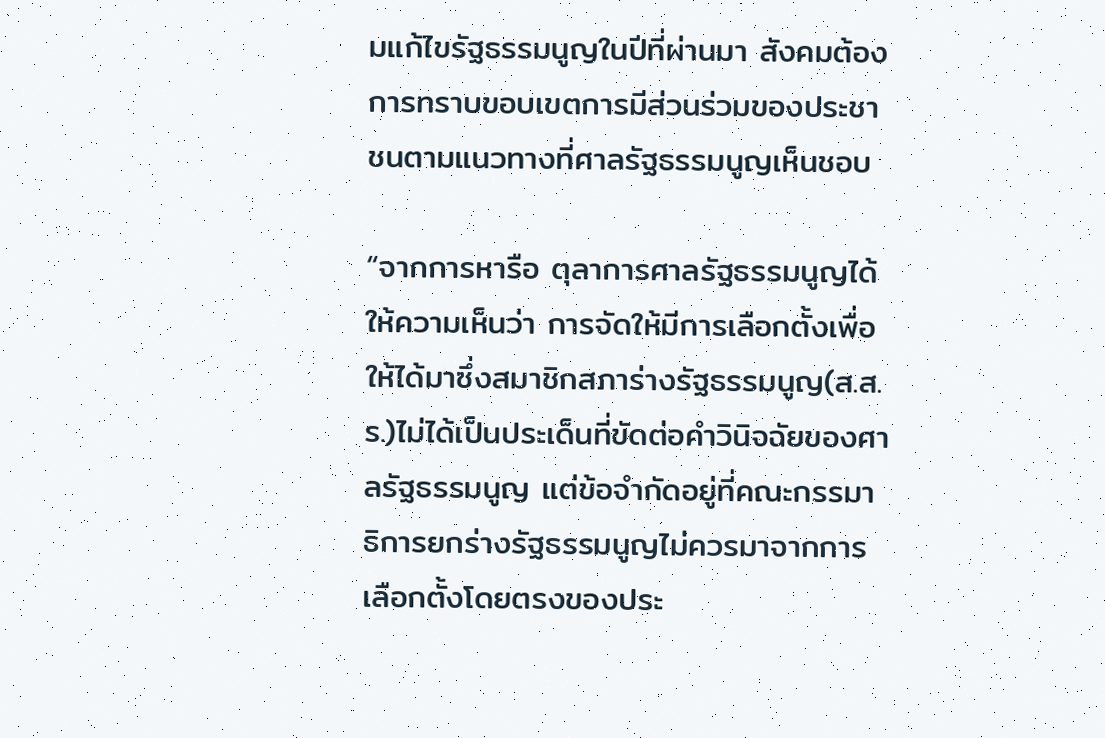มแก้ไขรัฐธรรมนูญในปีที่ผ่านมา สังคมต้องการทราบขอบเขตการมีส่วนร่วมของประชาชนตามแนวทางที่ศาลรัฐธรรมนูญเห็นชอบ

“จากการหารือ ตุลาการศาลรัฐธรรมนูญได้ให้ความเห็นว่า การจัดให้มีการเลือกตั้งเพื่อให้ได้มาซึ่งสมาชิกสภาร่างรัฐธรรมนูญ(ส.ส.ร.)ไม่ได้เป็นประเด็นที่ขัดต่อคำวินิจฉัยของศาลรัฐธรรมนูญ แต่ข้อจำกัดอยู่ที่คณะกรรมาธิการยกร่างรัฐธรรมนูญไม่ควรมาจากการเลือกตั้งโดยตรงของประ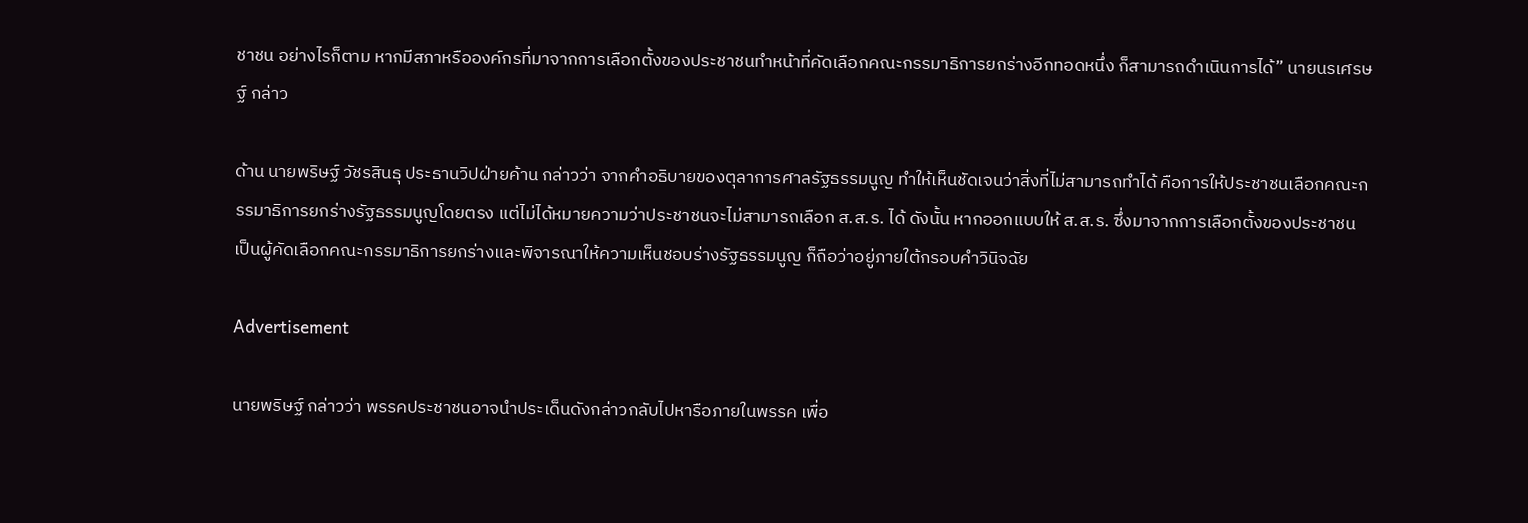ชาชน อย่างไรก็ตาม หากมีสภาหรือองค์กรที่มาจากการเลือกตั้งของประชาชนทำหน้าที่คัดเลือกคณะกรรมาธิการยกร่างอีกทอดหนึ่ง ก็สามารถดำเนินการได้” นายนรเศรษฐ์ กล่าว

ด้าน นายพริษฐ์ วัชรสินธุ ประธานวิปฝ่ายค้าน กล่าวว่า จากคำอธิบายของตุลาการศาลรัฐธรรมนูญ ทำให้เห็นชัดเจนว่าสิ่งที่ไม่สามารถทำได้ คือการให้ประชาชนเลือกคณะกรรมาธิการยกร่างรัฐธรรมนูญโดยตรง แต่ไม่ได้หมายความว่าประชาชนจะไม่สามารถเลือก ส.ส.ร. ได้ ดังนั้น หากออกแบบให้ ส.ส.ร. ซึ่งมาจากการเลือกตั้งของประชาชน เป็นผู้คัดเลือกคณะกรรมาธิการยกร่างและพิจารณาให้ความเห็นชอบร่างรัฐธรรมนูญ ก็ถือว่าอยู่ภายใต้กรอบคำวินิจฉัย

Advertisement

นายพริษฐ์ กล่าวว่า พรรคประชาชนอาจนำประเด็นดังกล่าวกลับไปหารือภายในพรรค เพื่อ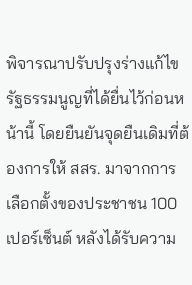พิจารณาปรับปรุงร่างแก้ไขรัฐธรรมนูญที่ได้ยื่นไว้ก่อนหน้านี้ โดยยืนยันจุดยืนเดิมที่ต้องการให้ สสร. มาจากการเลือกตั้งของประชาชน 100 เปอร์เซ็นต์ หลังได้รับความ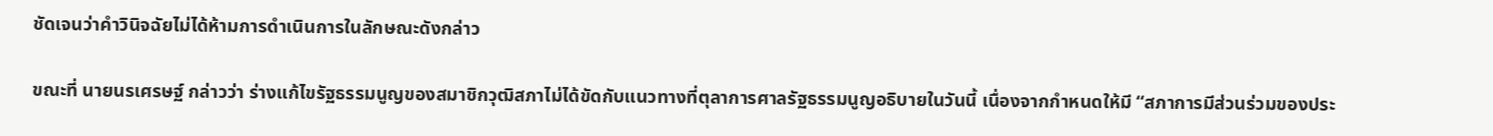ชัดเจนว่าคำวินิจฉัยไม่ได้ห้ามการดำเนินการในลักษณะดังกล่าว

ขณะที่ นายนรเศรษฐ์ กล่าวว่า ร่างแก้ไขรัฐธรรมนูญของสมาชิกวุฒิสภาไม่ได้ขัดกับแนวทางที่ตุลาการศาลรัฐธรรมนูญอธิบายในวันนี้ เนื่องจากกำหนดให้มี “สภาการมีส่วนร่วมของประ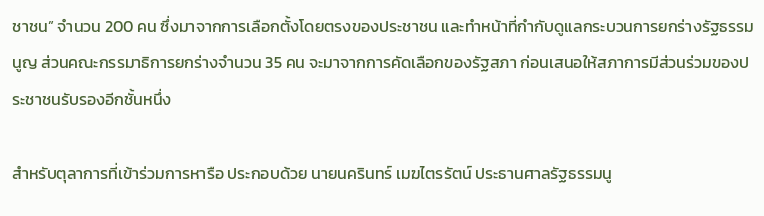ชาชน” จำนวน 200 คน ซึ่งมาจากการเลือกตั้งโดยตรงของประชาชน และทำหน้าที่กำกับดูแลกระบวนการยกร่างรัฐธรรมนูญ ส่วนคณะกรรมาธิการยกร่างจำนวน 35 คน จะมาจากการคัดเลือกของรัฐสภา ก่อนเสนอให้สภาการมีส่วนร่วมของประชาชนรับรองอีกชั้นหนึ่ง

สำหรับตุลาการที่เข้าร่วมการหารือ ประกอบด้วย นายนครินทร์ เมฆไตรรัตน์ ประธานศาลรัฐธรรมนู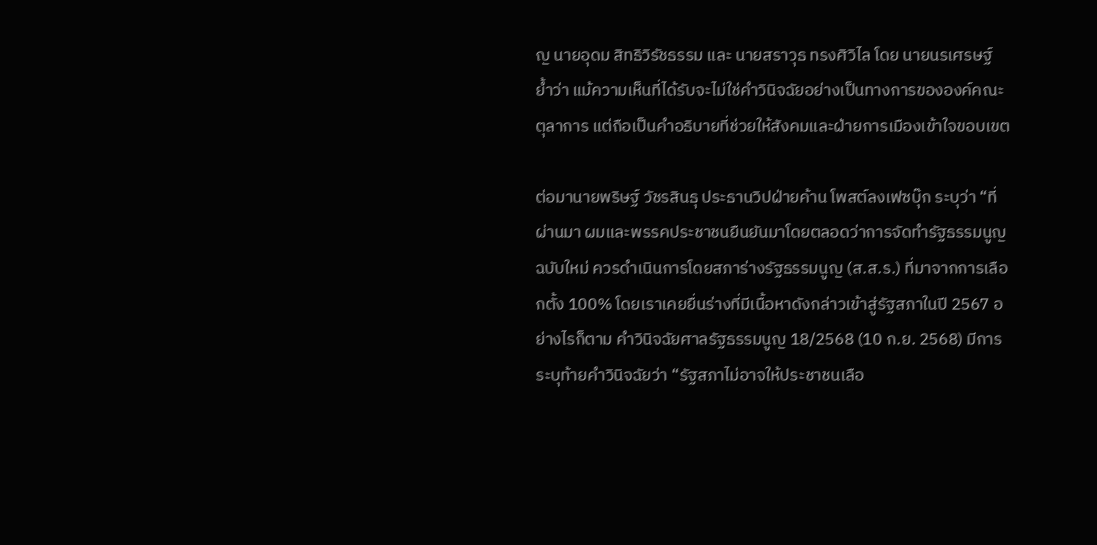ญ นายอุดม สิทธิวิรัชธรรม และ นายสราวุธ ทรงศิวิไล โดย นายนรเศรษฐ์ ย้ำว่า แม้ความเห็นที่ได้รับจะไม่ใช่คำวินิจฉัยอย่างเป็นทางการขององค์คณะตุลาการ แต่ถือเป็นคำอธิบายที่ช่วยให้สังคมและฝ่ายการเมืองเข้าใจขอบเขต

ต่อมานายพริษฐ์ วัชรสินธุ ประธานวิปฝ่ายค้าน โพสต์ลงเฟซบุ๊ก ระบุว่า “ที่ผ่านมา ผมและพรรคประชาชนยืนยันมาโดยตลอดว่าการจัดทำรัฐธรรมนูญฉบับใหม่ ควรดำเนินการโดยสภาร่างรัฐธรรมนูญ (ส.ส.ร.) ที่มาจากการเลือกตั้ง 100% โดยเราเคยยื่นร่างที่มีเนื้อหาดังกล่าวเข้าสู่รัฐสภาในปี 2567 อย่างไรก็ตาม คำวินิจฉัยศาลรัฐธรรมนูญ 18/2568 (10 ก.ย. 2568) มีการระบุท้ายคำวินิจฉัยว่า “รัฐสภาไม่อาจให้ประชาชนเลือ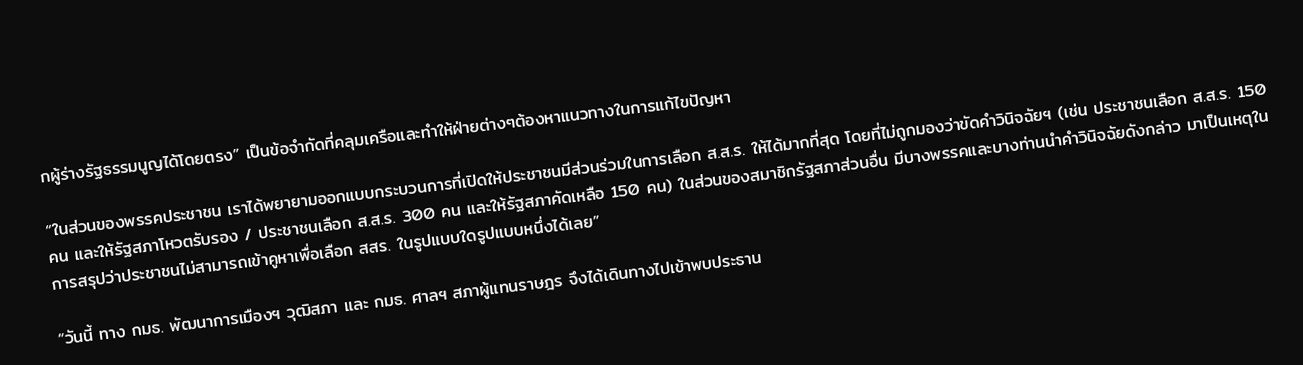กผู้ร่างรัฐธรรมนูญได้โดยตรง” เป็นข้อจำกัดที่คลุมเครือและทำให้ฝ่ายต่างๆต้องหาแนวทางในการแก้ไขปัญหา

“ในส่วนของพรรคประชาชน เราได้พยายามออกแบบกระบวนการที่เปิดให้ประชาชนมีส่วนร่วมในการเลือก ส.ส.ร. ให้ได้มากที่สุด โดยที่ไม่ถูกมองว่าขัดคำวินิจฉัยฯ (เช่น ประชาชนเลือก ส.ส.ร. 150 คน และให้รัฐสภาโหวตรับรอง / ประชาชนเลือก ส.ส.ร. 300 คน และให้รัฐสภาคัดเหลือ 150 คน) ในส่วนของสมาชิกรัฐสภาส่วนอื่น มีบางพรรคและบางท่านนำคำวินิจฉัยดังกล่าว มาเป็นเหตุในการสรุปว่าประชาชนไม่สามารถเข้าคูหาเพื่อเลือก สสร. ในรูปแบบใดรูปแบบหนึ่งได้เลย”

“วันนี้ ทาง กมธ. พัฒนาการเมืองฯ วุฒิสภา และ กมธ. ศาลฯ สภาผู้แทนราษฎร จึงได้เดินทางไปเข้าพบประธาน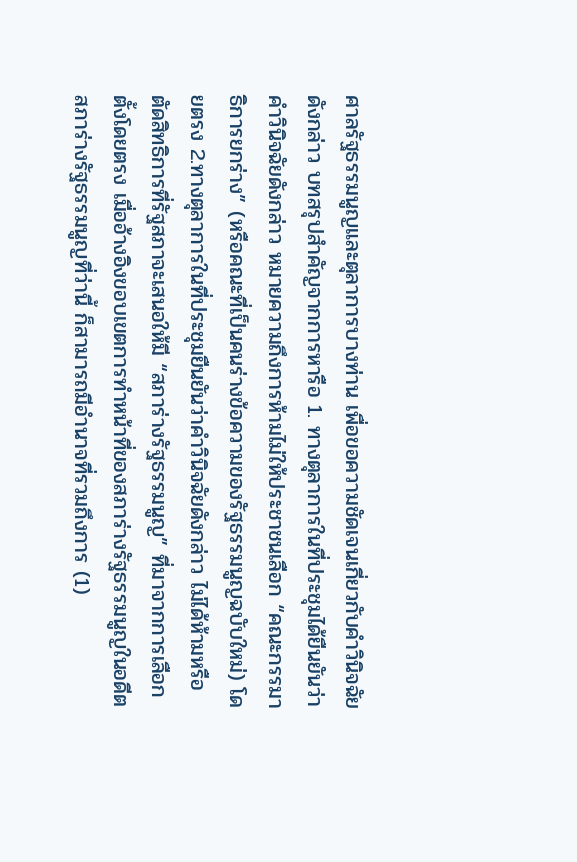ศาลรัฐธรรมนูญและตุลาการบางท่าน เพื่อขอความชัดเจนเกี่ยวกับคำวินิจฉัยดังกล่าว บทสรุปสำคัญจากการหารือ 1. ทางตุลาการในที่ประชุมได้ยืนยันว่าคำวินิจฉัยดังกล่าว หมายความถึงการห้ามไม่ให้ประชาชนเลือก “คณะกรรมาธิการยกร่าง” (หรือคณะที่เป็นคนร่างข้อความของรัฐธรรมนูญฉบับใหม่) โดยตรง 2.ทางตุลาการในที่ประชุมยืนยันว่าคำวินิจฉัยดังกล่าว ไม่ได้ห้ามหรือตัดสิทธิการที่รัฐสภาจะเสนอให้มี “สภาร่างรัฐธรรมนูญ” ที่มาจากการเลือกตั้งโดยตรง เมื่ออ้างอิงขอบเขตการทำหน้าที่ของสภาร่างรัฐธรรมนูญในอดีต สภาร่างรัฐธรรมนูญที่ว่านี้ ก็สามารถมีอำนาจที่รวมถึงการ (1)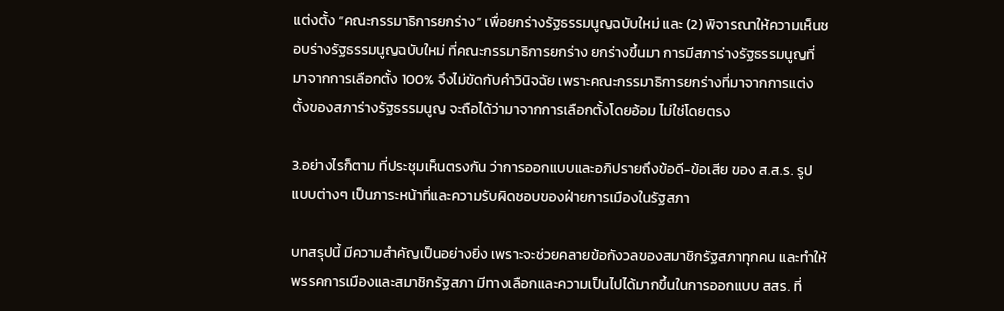แต่งตั้ง “คณะกรรมาธิการยกร่าง” เพื่อยกร่างรัฐธรรมนูญฉบับใหม่ และ (2) พิจารณาให้ความเห็นชอบร่างรัฐธรรมนูญฉบับใหม่ ที่คณะกรรมาธิการยกร่าง ยกร่างขึ้นมา การมีสภาร่างรัฐธรรมนูญที่มาจากการเลือกตั้ง 100% จึงไม่ขัดกับคำวินิจฉัย เพราะคณะกรรมาธิการยกร่างที่มาจากการแต่งตั้งของสภาร่างรัฐธรรมนูญ จะถือได้ว่ามาจากการเลือกตั้งโดยอ้อม ไม่ใช่โดยตรง

3.อย่างไรก็ตาม ที่ประชุมเห็นตรงกัน ว่าการออกแบบและอภิปรายถึงข้อดี-ข้อเสีย ของ ส.ส.ร. รูปแบบต่างๆ เป็นภาระหน้าที่และความรับผิดชอบของฝ่ายการเมืองในรัฐสภา

บทสรุปนี้ มีความสำคัญเป็นอย่างยิ่ง เพราะจะช่วยคลายข้อกังวลของสมาชิกรัฐสภาทุกคน และทำให้พรรคการเมืองและสมาชิกรัฐสภา มีทางเลือกและความเป็นไปได้มากขึ้นในการออกแบบ สสร. ที่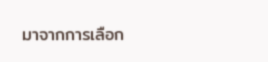มาจากการเลือก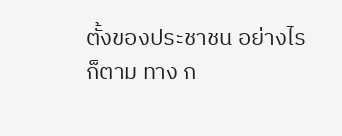ตั้งของประชาชน อย่างไรก็ตาม ทาง ก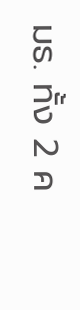มธ. ทั้ง 2 ค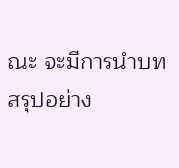ณะ จะมีการนำบทสรุปอย่าง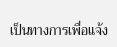เป็นทางการเพื่อแจ้ง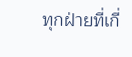ทุกฝ่ายที่เกี่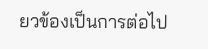ยวข้องเป็นการต่อไป